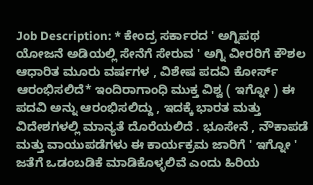Job Description: * ಕೇಂದ್ರ ಸರ್ಕಾರದ ' ಅಗ್ನಿಪಥ ಯೋಜನೆ ಅಡಿಯಲ್ಲಿ ಸೇನೆಗೆ ಸೇರುವ ' ಅಗ್ನಿ ವೀರರಿಗೆ ಕೌಶಲ ಆಧಾರಿತ ಮೂರು ವರ್ಷಗಳ , ವಿಶೇಷ ಪದವಿ ಕೋರ್ಸ್ ಆರಂಭಿಸಲಿದೆ* ಇಂದಿರಾಗಾಂಧಿ ಮುಕ್ತ ವಿಶ್ವ ( ಇಗ್ನೋ ) ಈ ಪದವಿ ಅನ್ನು ಆರಂಭಿಸಲಿದ್ದು , ಇದಕ್ಕೆ ಭಾರತ ಮತ್ತು ವಿದೇಶಗಳಲ್ಲಿ ಮಾನ್ಯತೆ ದೊರೆಯಲಿದೆ . ಭೂಸೇನೆ , ನೌಕಾಪಡೆ ಮತ್ತು ವಾಯುಪಡೆಗಳು ಈ ಕಾರ್ಯಕ್ರಮ ಜಾರಿಗೆ ' ಇಗ್ನೋ ' ಜತೆಗೆ ಒಡಂಬಡಿಕೆ ಮಾಡಿಕೊಳ್ಳಲಿವೆ ಎಂದು ಹಿರಿಯ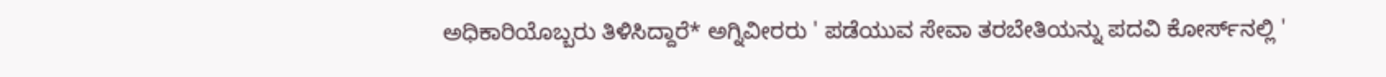ಅಧಿಕಾರಿಯೊಬ್ಬರು ತಿಳಿಸಿದ್ದಾರೆ* ಅಗ್ನಿವೀರರು ' ಪಡೆಯುವ ಸೇವಾ ತರಬೇತಿಯನ್ನು ಪದವಿ ಕೋರ್ಸ್‌ನಲ್ಲಿ '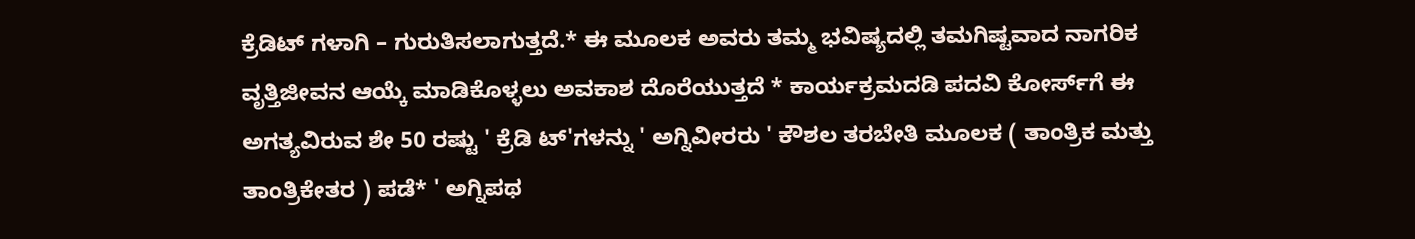ಕ್ರೆಡಿಟ್‌ ಗಳಾಗಿ – ಗುರುತಿಸಲಾಗುತ್ತದೆ.* ಈ ಮೂಲಕ ಅವರು ತಮ್ಮ ಭವಿಷ್ಯದಲ್ಲಿ ತಮಗಿಷ್ಟವಾದ ನಾಗರಿಕ ವೃತ್ತಿಜೀವನ ಆಯ್ಕೆ ಮಾಡಿಕೊಳ್ಳಲು ಅವಕಾಶ ದೊರೆಯುತ್ತದೆ * ಕಾರ್ಯಕ್ರಮದಡಿ ಪದವಿ ಕೋರ್ಸ್‌ಗೆ ಈ ಅಗತ್ಯವಿರುವ ಶೇ 50 ರಷ್ಟು ' ಕ್ರೆಡಿ ಟ್'ಗಳನ್ನು ' ಅಗ್ನಿವೀರರು ' ಕೌಶಲ ತರಬೇತಿ ಮೂಲಕ ( ತಾಂತ್ರಿಕ ಮತ್ತು ತಾಂತ್ರಿಕೇತರ ) ಪಡೆ* ' ಅಗ್ನಿಪಥ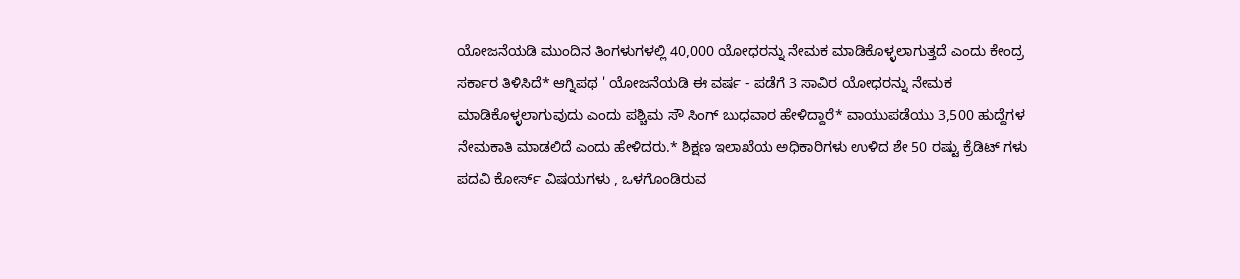ಯೋಜನೆಯಡಿ ಮುಂದಿನ ತಿಂಗಳುಗಳಲ್ಲಿ 40,000 ಯೋಧರನ್ನು ನೇಮಕ ಮಾಡಿಕೊಳ್ಳಲಾಗುತ್ತದೆ ಎಂದು ಕೇಂದ್ರ ಸರ್ಕಾರ ತಿಳಿಸಿದೆ* ಆಗ್ನಿಪಥ ' ಯೋಜನೆಯಡಿ ಈ ವರ್ಷ - ಪಡೆಗೆ 3 ಸಾವಿರ ಯೋಧರನ್ನು ನೇಮಕ ಮಾಡಿಕೊಳ್ಳಲಾಗುವುದು ಎಂದು ಪಶ್ಚಿಮ ಸೌ ಸಿಂಗ್‌ ಬುಧವಾರ ಹೇಳಿದ್ದಾರೆ* ವಾಯುಪಡೆಯು 3,500 ಹುದ್ದೆಗಳ ನೇಮಕಾತಿ ಮಾಡಲಿದೆ ಎಂದು ಹೇಳಿದರು.* ಶಿಕ್ಷಣ ಇಲಾಖೆಯ ಅಧಿಕಾರಿಗಳು ಉಳಿದ ಶೇ 50 ರಷ್ಟು ಕ್ರೆಡಿಟ್ ಗಳು ಪದವಿ ಕೋರ್ಸ್ ವಿಷಯಗಳು , ಒಳಗೊಂಡಿರುವ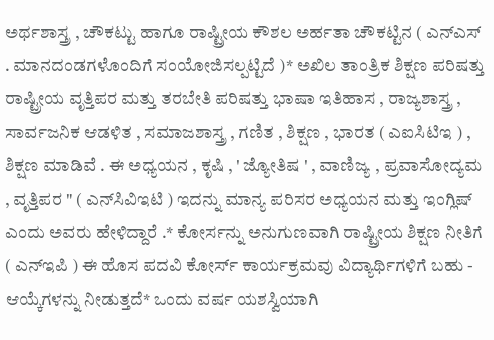ಅರ್ಥಶಾಸ್ತ್ರ , ಚೌಕಟ್ಟು ಹಾಗೂ ರಾಷ್ಟ್ರೀಯ ಕೌಶಲ ಅರ್ಹತಾ ಚೌಕಟ್ಟಿನ ( ಎನ್‌ಎಸ್‌ . ಮಾನದಂಡಗಳೊಂದಿಗೆ ಸಂಯೋಜಿಸಲ್ಪಟ್ಟಿದೆ )* ಅಖಿಲ ತಾಂತ್ರಿಕ ಶಿಕ್ಷಣ ಪರಿಷತ್ತು ರಾಷ್ಟ್ರೀಯ ವೃತ್ತಿಪರ ಮತ್ತು ತರಬೇತಿ ಪರಿಷತ್ತು ಭಾಷಾ ಇತಿಹಾಸ , ರಾಜ್ಯಶಾಸ್ತ್ರ , ಸಾರ್ವಜನಿಕ ಆಡಳಿತ , ಸಮಾಜಶಾಸ್ತ್ರ , ಗಣಿತ , ಶಿಕ್ಷಣ , ಭಾರತ ( ಎಐಸಿಟಿಇ ) , ಶಿಕ್ಷಣ ಮಾಡಿವೆ . ಈ ಅಧ್ಯಯನ , ಕೃಷಿ , ' ಜ್ಯೋತಿಷ ' , ವಾಣಿಜ್ಯ , ಪ್ರವಾಸೋದ್ಯಮ , ವೃತ್ತಿಪರ " ( ಎನ್‌ಸಿವಿಇಟಿ ) ಇದನ್ನು ಮಾನ್ಯ ಪರಿಸರ ಅಧ್ಯಯನ ಮತ್ತು ಇಂಗ್ಲಿಷ್ ಎಂದು ಅವರು ಹೇಳಿದ್ದಾರೆ .* ಕೋರ್ಸನ್ನು ಅನುಗುಣವಾಗಿ ರಾಷ್ಟ್ರೀಯ ಶಿಕ್ಷಣ ನೀತಿಗೆ ( ಎನ್‌ಇಪಿ ) ಈ ಹೊಸ ಪದವಿ ಕೋರ್ಸ್ ಕಾರ್ಯಕ್ರಮವು ವಿದ್ಯಾರ್ಥಿಗಳಿಗೆ ಬಹು - ಆಯ್ಕೆಗಳನ್ನು ನೀಡುತ್ತದೆ* ಒಂದು ವರ್ಷ ಯಶಸ್ವಿಯಾಗಿ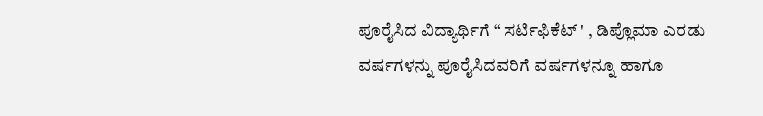ಪೂರೈಸಿದ ವಿದ್ಯಾರ್ಥಿಗೆ “ ಸರ್ಟಿಫಿಕೆಟ್ ' , ಡಿಪ್ಲೊಮಾ ಎರಡು ವರ್ಷಗಳನ್ನು ಪೂರೈಸಿದವರಿಗೆ ವರ್ಷಗಳನ್ನೂ ಹಾಗೂ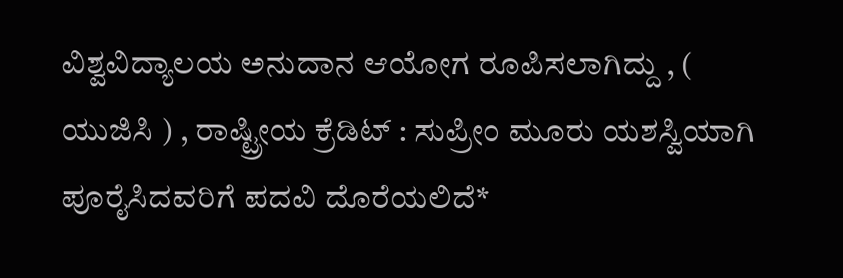ವಿಶ್ವವಿದ್ಯಾಲಯ ಅನುದಾನ ಆಯೋಗ ರೂಪಿಸಲಾಗಿದ್ದು , ( ಯುಜಿಸಿ ) , ರಾಷ್ಟ್ರೀಯ ಕ್ರೆಡಿಟ್ : ಸುಪ್ರೀಂ ಮೂರು ಯಶಸ್ವಿಯಾಗಿ ಪೂರೈಸಿದವರಿಗೆ ಪದವಿ ದೊರೆಯಲಿದೆ*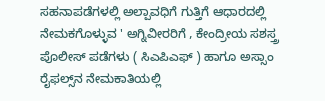ಸಹನಾಪಡೆಗಳಲ್ಲಿ ಅಲ್ಪಾವಧಿಗೆ ಗುತ್ತಿಗೆ ಆಧಾರದಲ್ಲಿ ನೇಮಕಗೊಳ್ಳುವ ' ಅಗ್ನಿವೀರರಿಗೆ , ಕೇಂದ್ರೀಯ ಸಶಸ್ತ್ರ ಪೊಲೀಸ್ ಪಡೆಗಳು ( ಸಿಎಪಿಎಫ್ ) ಹಾಗೂ ಅಸ್ಸಾಂ ರೈಫಲ್ಸ್‌ನ ನೇಮಕಾತಿಯಲ್ಲಿ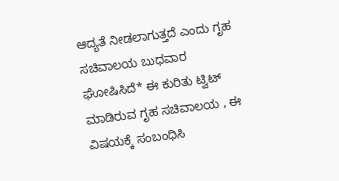ಆದ್ಯತೆ ನೀಡಲಾಗುತ್ತದೆ ಎಂದು ಗೃಹ ಸಚಿವಾಲಯ ಬುಧವಾರ ಘೋಷಿಸಿದೆ* ಈ ಕುರಿತು ಟ್ವಿಟ್ ಮಾಡಿರುವ ಗೃಹ ಸಚಿವಾಲಯ , ಈ ವಿಷಯಕ್ಕೆ ಸಂಬಂಧಿಸಿ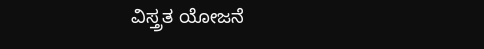ವಿಸ್ತ್ರತ ಯೋಜನೆ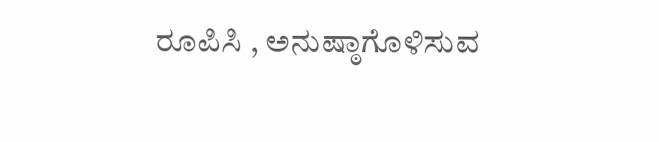ರೂಪಿಸಿ , ಅನುಷ್ಠಾಗೊಳಿಸುವ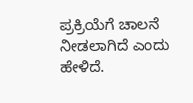ಪ್ರಕ್ರಿಯೆಗೆ ಚಾಲನೆ ನೀಡಲಾಗಿದೆ ಎಂದು ಹೇಳಿದೆ.